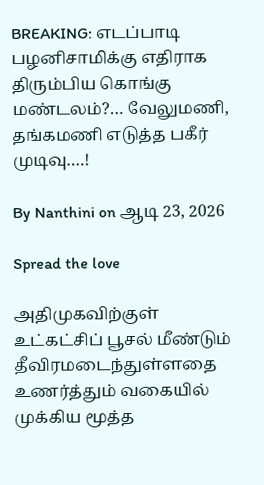BREAKING: எடப்பாடி பழனிசாமிக்கு எதிராக திரும்பிய கொங்கு மண்டலம்?… வேலுமணி, தங்கமணி எடுத்த பகீர் முடிவு….!

By Nanthini on ஆடி 23, 2026

Spread the love

அதிமுகவிற்குள் உட்கட்சிப் பூசல் மீண்டும் தீவிரமடைந்துள்ளதை உணர்த்தும் வகையில் முக்கிய மூத்த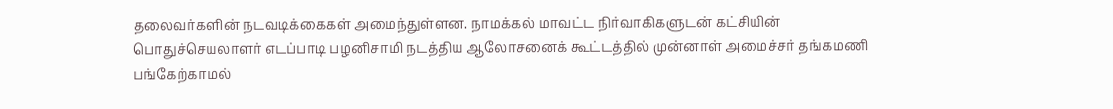தலைவர்களின் நடவடிக்கைகள் அமைந்துள்ளன. நாமக்கல் மாவட்ட நிர்வாகிகளுடன் கட்சியின் பொதுச்செயலாளர் எடப்பாடி பழனிசாமி நடத்திய ஆலோசனைக் கூட்டத்தில் முன்னாள் அமைச்சர் தங்கமணி பங்கேற்காமல்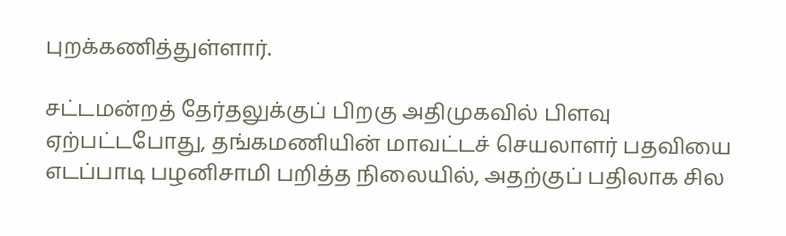புறக்கணித்துள்ளார்.

சட்டமன்றத் தேர்தலுக்குப் பிறகு அதிமுகவில் பிளவு ஏற்பட்டபோது, தங்கமணியின் மாவட்டச் செயலாளர் பதவியை எடப்பாடி பழனிசாமி பறித்த நிலையில், அதற்குப் பதிலாக சில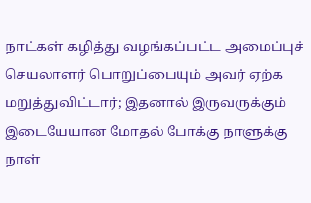நாட்கள் கழித்து வழங்கப்பட்ட அமைப்புச் செயலாளர் பொறுப்பையும் அவர் ஏற்க மறுத்துவிட்டார்; இதனால் இருவருக்கும் இடையேயான மோதல் போக்கு நாளுக்கு நாள்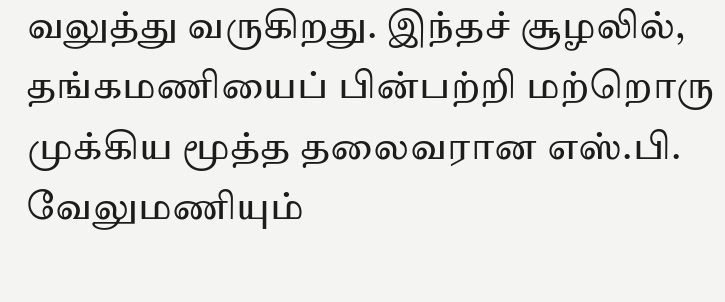வலுத்து வருகிறது. இந்தச் சூழலில், தங்கமணியைப் பின்பற்றி மற்றொரு முக்கிய மூத்த தலைவரான எஸ்.பி. வேலுமணியும்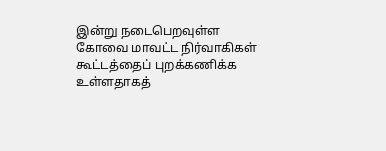இன்று நடைபெறவுள்ள கோவை மாவட்ட நிர்வாகிகள் கூட்டத்தைப் புறக்கணிக்க உள்ளதாகத்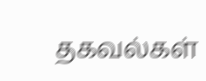தகவல்கள்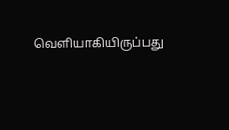வெளியாகியிருப்பது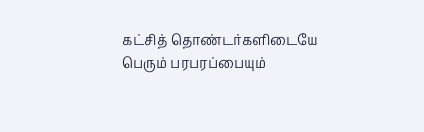கட்சித் தொண்டர்களிடையே பெரும் பரபரப்பையும்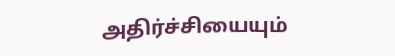அதிர்ச்சியையும்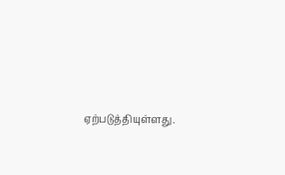ஏற்படுத்தியுள்ளது.